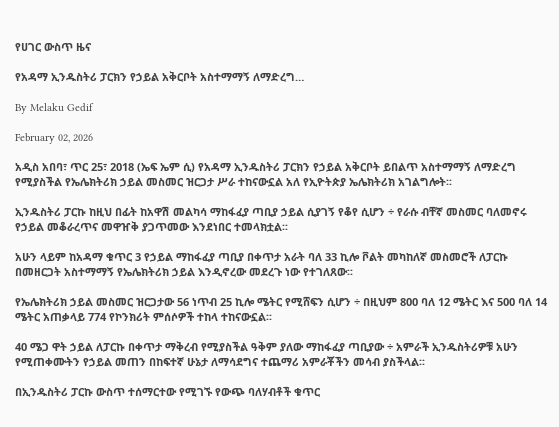የሀገር ውስጥ ዜና

የአዳማ ኢንዱስትሪ ፓርክን የኃይል አቅርቦት አስተማማኝ ለማድረግ…

By Melaku Gedif

February 02, 2026

አዲስ አበባ፣ ጥር 25፣ 2018 (ኤፍ ኤም ሲ) የአዳማ ኢንዱስትሪ ፓርክን የኃይል አቅርቦት ይበልጥ አስተማማኝ ለማድረግ የሚያስችል የኤሌክትሪክ ኃይል መስመር ዝርጋታ ሥራ ተከናውኗል አለ የኢዮትጵያ ኤሌክትሪክ አገልግሎት፡፡

ኢንዱስትሪ ፓርኩ ከዚህ በፊት ከአዋሽ መልካሳ ማከፋፈያ ጣቢያ ኃይል ሲያገኝ የቆየ ሲሆን ÷ የራሱ ብቸኛ መስመር ባለመኖሩ የኃይል መቆራረጥና መዋዠቅ ያጋጥመው እንደነበር ተመላክቷል፡፡

አሁን ላይም ከአዳማ ቁጥር 3 የኃይል ማከፋፈያ ጣቢያ በቀጥታ አራት ባለ 33 ኪሎ ቮልት መካከለኛ መስመሮች ለፓርኩ በመዘርጋት አስተማማኝ የኤሌክትሪክ ኃይል እንዲኖረው መደረጉ ነው የተገለጸው፡፡

የኤሌክትሪክ ኃይል መስመር ዝርጋታው 56 ነጥብ 25 ኪሎ ሜትር የሚሸፍን ሲሆን ÷ በዚህም 800 ባለ 12 ሜትር እና 500 ባለ 14 ሜትር አጠቃላይ 774 የኮንክሪት ምሰሶዎች ተከላ ተከናውኗል፡፡

40 ሜጋ ዋት ኃይል ለፓርኩ በቀጥታ ማቅረብ የሚያስችል ዓቅም ያለው ማከፋፈያ ጣቢያው ÷ አምራች ኢንዱስትሪዎቹ አሁን የሚጠቀሙትን የኃይል መጠን በከፍተኛ ሁኔታ ለማሳደግና ተጨማሪ አምራቾችን መሳብ ያስችላል፡፡

በኢንዱስትሪ ፓርኩ ውስጥ ተሰማርተው የሚገኙ የውጭ ባለሃብቶች ቁጥር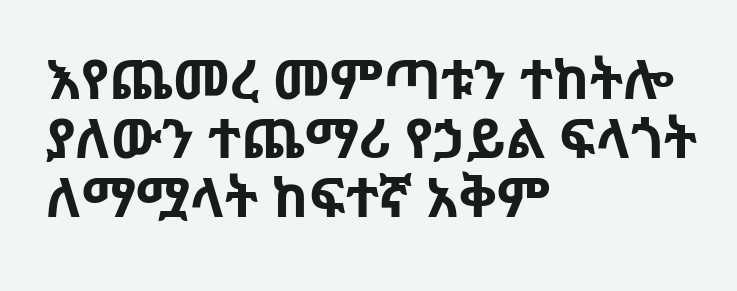እየጨመረ መምጣቱን ተከትሎ ያለውን ተጨማሪ የኃይል ፍላጎት ለማሟላት ከፍተኛ አቅም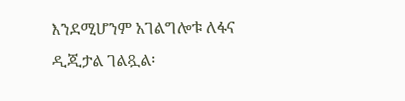እንደሚሆንም አገልግሎቱ ለፋና ዲጂታል ገልጿል፡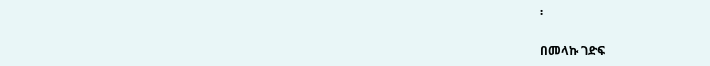፡

በመላኩ ገድፍ